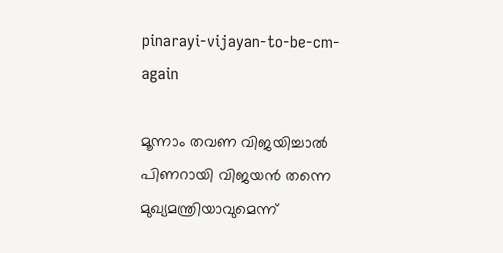pinarayi-vijayan-to-be-cm-again

മൂന്നാം തവണ വിജയിച്ചാല്‍ പിണറായി വിജയന്‍ തന്നെ മുഖ്യമന്ത്രിയാവുമെന്ന്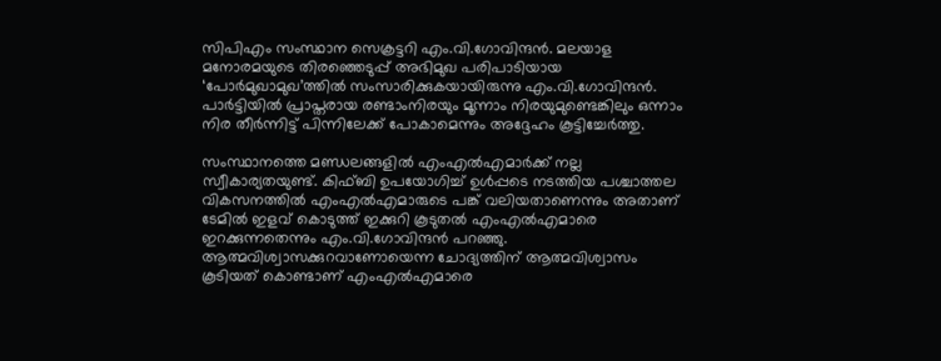സിപിഎം സംസ്ഥാന സെക്രട്ടറി എം.വി.ഗോവിന്ദന്‍. മലയാള മനോരമയുടെ തിരഞ്ഞെടുപ്പ് അഭിമുഖ പരിപാടിയായ ‘പോർമുഖാമുഖ’ത്തിൽ സംസാരിക്കുകയായിരുന്നു എം.വി.ഗോവിന്ദൻ. പാര്‍ട്ടിയില്‍ പ്രാപ്തരായ രണ്ടാംനിരയും മൂന്നാം നിരയുമുണ്ടെങ്കിലും ഒന്നാം നിര തീര്‍ന്നിട്ട് പിന്നിലേക്ക് പോകാമെന്നും അദ്ദേഹം കൂട്ടിച്ചേര്‍ത്തു.

സംസ്ഥാനത്തെ മണ്ഡലങ്ങളില്‍ എംഎല്‍എമാര്‍ക്ക് നല്ല സ്വീകാര്യതയുണ്ട്. കിഫ്ബി ഉപയോഗിച്ച് ഉള്‍പ്പടെ നടത്തിയ പശ്ചാത്തല വികസനത്തില്‍ എംഎല്‍എമാരുടെ പങ്ക് വലിയതാണെന്നും അതാണ് ടേമില്‍ ഇളവ് കൊടുത്ത് ഇക്കുറി കൂടുതല്‍ എംഎല്‍എമാരെ ഇറക്കുന്നതെന്നും എം.വി.ഗോവിന്ദന്‍ പറഞ്ഞു. ആത്മവിശ്വാസക്കുറവാണോയെന്ന ചോദ്യത്തിന് ആത്മവിശ്വാസം കൂടിയത് കൊണ്ടാണ് എംഎല്‍എമാരെ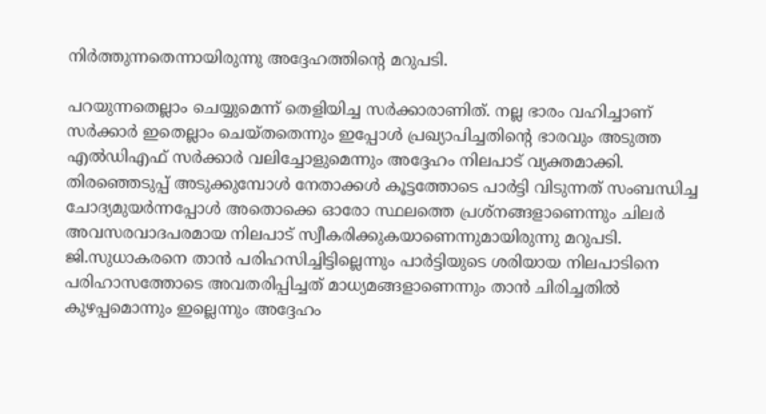നിര്‍ത്തുന്നതെന്നായിരുന്നു അദ്ദേഹത്തിന്‍റെ മറുപടി.

പറയുന്നതെല്ലാം ചെയ്യുമെന്ന് തെളിയിച്ച സര്‍ക്കാരാണിത്. നല്ല ഭാരം വഹിച്ചാണ് സര്‍ക്കാര്‍ ഇതെല്ലാം ചെയ്തതെന്നും ഇപ്പോള്‍ പ്രഖ്യാപിച്ചതിന്റെ ഭാരവും അടുത്ത എല്‍ഡിഎഫ് സര്‍ക്കാര്‍ വലിച്ചോളുമെന്നും അദ്ദേഹം നിലപാട് വ്യക്തമാക്കി. തിരഞ്ഞെടുപ്പ് അടുക്കുമ്പോള്‍ നേതാക്കള്‍ കൂട്ടത്തോടെ പാര്‍ട്ടി വിടുന്നത് സംബന്ധിച്ച ചോദ്യമുയര്‍ന്നപ്പോള്‍ അതൊക്കെ ഓരോ സ്ഥലത്തെ പ്രശ്നങ്ങളാണെന്നും ചിലര്‍ അവസരവാദപരമായ നിലപാട് സ്വീകരിക്കുകയാണെന്നുമായിരുന്നു മറുപടി. ജി.സുധാകരനെ താന്‍ പരിഹസിച്ചിട്ടില്ലെന്നും പാര്‍ട്ടിയുടെ ശരിയായ നിലപാടിനെ പരിഹാസത്തോടെ അവതരിപ്പിച്ചത് മാധ്യമങ്ങളാണെന്നും താന്‍ ചിരിച്ചതില്‍ കുഴപ്പമൊന്നും ഇല്ലെന്നും അദ്ദേഹം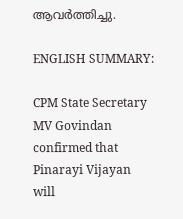ആവര്‍ത്തിച്ചു.

ENGLISH SUMMARY:

CPM State Secretary MV Govindan confirmed that Pinarayi Vijayan will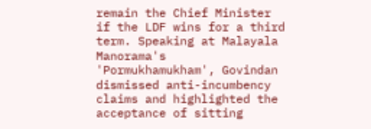remain the Chief Minister if the LDF wins for a third term. Speaking at Malayala Manorama's 'Pormukhamukham', Govindan dismissed anti-incumbency claims and highlighted the acceptance of sitting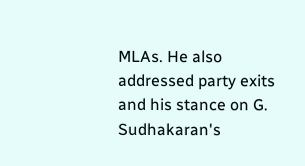MLAs. He also addressed party exits and his stance on G. Sudhakaran's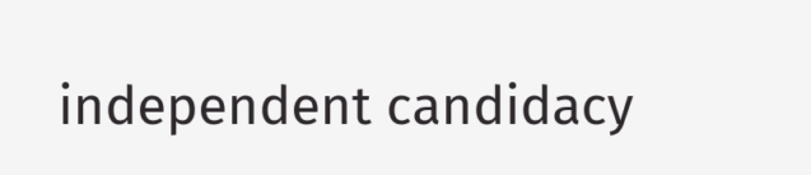independent candidacy